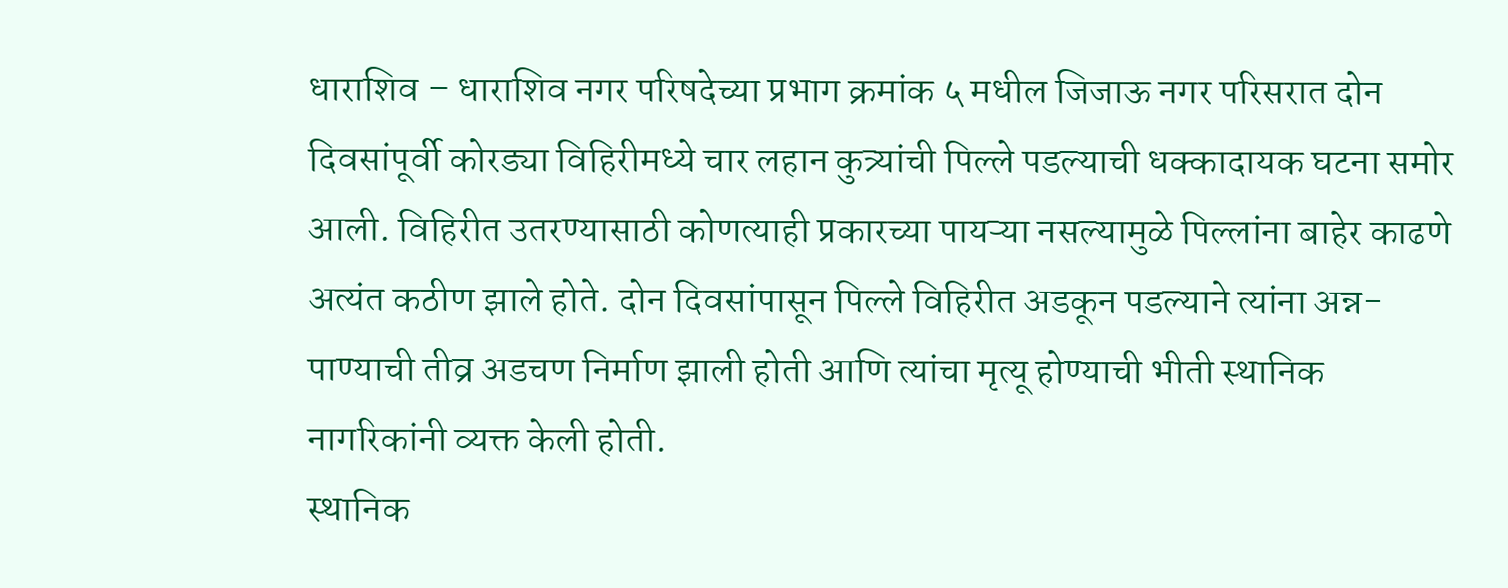धाराशिव – धाराशिव नगर परिषदेच्या प्रभाग क्रमांक ५ मधील जिजाऊ नगर परिसरात दोन दिवसांपूर्वी कोरड्या विहिरीमध्ये चार लहान कुत्र्यांची पिल्ले पडल्याची धक्कादायक घटना समोर आली. विहिरीत उतरण्यासाठी कोणत्याही प्रकारच्या पायऱ्या नसल्यामुळे पिल्लांना बाहेर काढणे अत्यंत कठीण झाले होते. दोन दिवसांपासून पिल्ले विहिरीत अडकून पडल्याने त्यांना अन्न-पाण्याची तीव्र अडचण निर्माण झाली होती आणि त्यांचा मृत्यू होण्याची भीती स्थानिक नागरिकांनी व्यक्त केली होती.
स्थानिक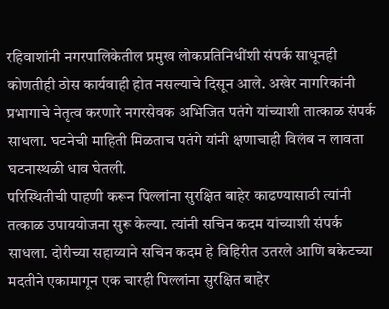रहिवाशांनी नगरपालिकेतील प्रमुख लोकप्रतिनिधींशी संपर्क साधूनही कोणतीही ठोस कार्यवाही होत नसल्याचे दिसून आले. अखेर नागरिकांनी प्रभागाचे नेतृत्व करणारे नगरसेवक अभिजित पतंगे यांच्याशी तात्काळ संपर्क साधला. घटनेची माहिती मिळताच पतंगे यांनी क्षणाचाही विलंब न लावता घटनास्थळी धाव घेतली.
परिस्थितीची पाहणी करून पिल्लांना सुरक्षित बाहेर काढण्यासाठी त्यांनी तत्काळ उपाययोजना सुरू केल्या. त्यांनी सचिन कदम यांच्याशी संपर्क साधला. दोरीच्या सहाय्याने सचिन कदम हे विहिरीत उतरले आणि बकेटच्या मदतीने एकामागून एक चारही पिल्लांना सुरक्षित बाहेर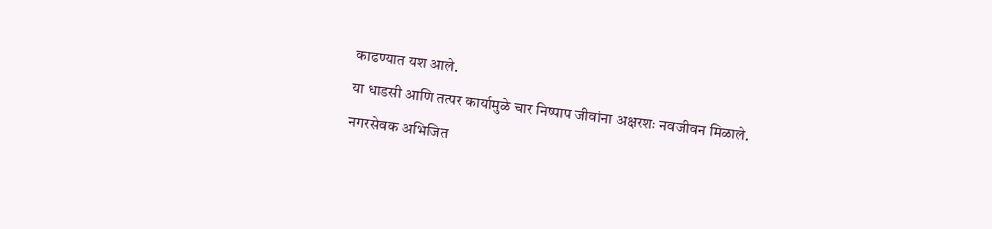काढण्यात यश आले.
या धाडसी आणि तत्पर कार्यामुळे चार निष्पाप जीवांना अक्षरशः नवजीवन मिळाले. नगरसेवक अभिजित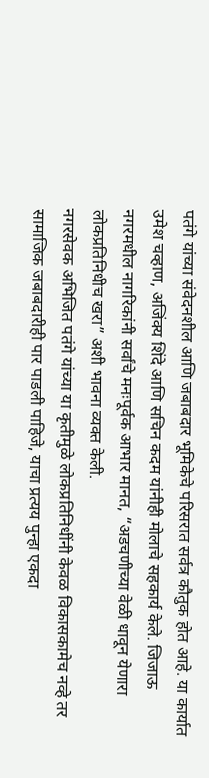पतंगे यांच्या संवेदनशील आणि जबाबदार भूमिकेचे परिसरात सर्वत्र कौतुक होत आहे. या कार्यात उमेश चव्हाण, अजिंक्य शिंदे आणि सचिन कदम यांनीही मोलाचे सहकार्य केले. जिजाऊ नगरमधील नागरिकांनी सर्वांचे मनःपूर्वक आभार मानत, “अडचणीच्या वेळी धावून येणारा लोकप्रतिनिधीच खरा” अशी भावना व्यक्त केली.
नगरसेवक अभिजित पतंगे यांच्या या कृतीमुळे लोकप्रतिनिधींनी केवळ विकासकामेच नव्हे तर सामाजिक जबाबदारीही पार पाडली पाहिजे, याचा प्रत्यय पुन्हा एकदा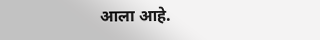आला आहे.